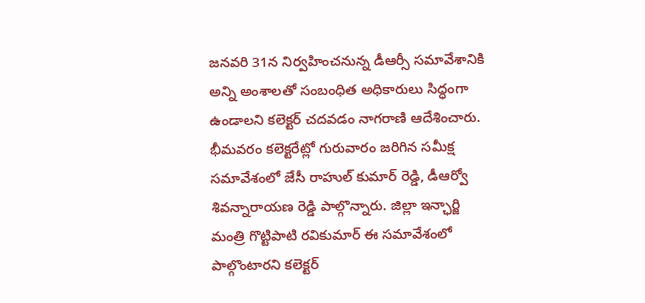జనవరి 31న నిర్వహించనున్న డీఆర్సీ సమావేశానికి అన్ని అంశాలతో సంబంధిత అధికారులు సిద్ధంగా ఉండాలని కలెక్టర్ చదవడం నాగరాణి ఆదేశించారు. భీమవరం కలెక్టరేట్లో గురువారం జరిగిన సమీక్ష సమావేశంలో జేసీ రాహుల్ కుమార్ రెడ్డి, డీఆర్వో శివన్నారాయణ రెడ్డి పాల్గొన్నారు. జిల్లా ఇన్ఛార్జి మంత్రి గొట్టిపాటి రవికుమార్ ఈ సమావేశంలో పాల్గొంటారని కలెక్టర్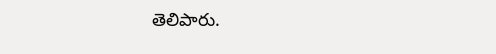తెలిపారు.